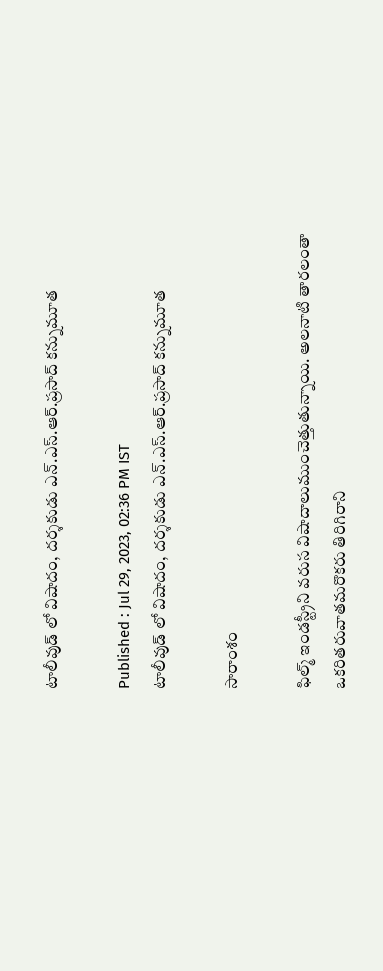టాలీవుడ్ లో విషాదం, దర్శకుడు ఎన్.ఎస్.ఆర్.ప్రసాద్ కన్నుమూత

Published : Jul 29, 2023, 02:36 PM IST
టాలీవుడ్ లో విషాదం, దర్శకుడు ఎన్.ఎస్.ఆర్.ప్రసాద్ కన్నుమూత

సారాంశం

ఫిల్మ్ ఇండస్ట్రీని వరుస విషాదాలుముంచెత్తుతున్నాయి. అలనాటి తారలంతా ఒకరితరువాతమరొకరు తిరిగిరాని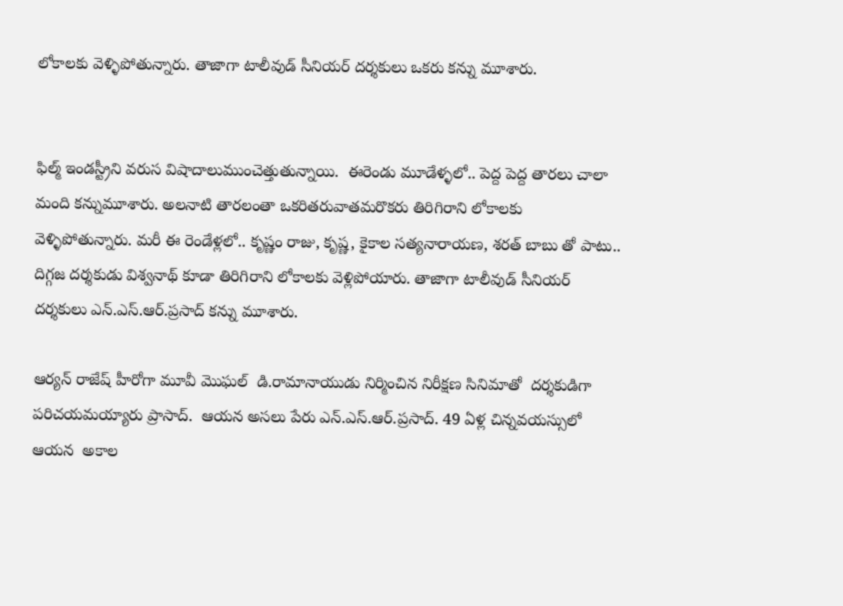లోకాలకు వెళ్ళిపోతున్నారు. తాజాగా టాలీవుడ్ సీనియర్ దర్శకులు ఒకరు కన్ను మూశారు.


ఫిల్మ్ ఇండస్ట్రీని వరుస విషాదాలుముంచెత్తుతున్నాయి.  ఈరెండు మూడేళ్ళలో.. పెద్ద పెద్ద తారలు చాలా మంది కన్నుమూశారు. అలనాటి తారలంతా ఒకరితరువాతమరొకరు తిరిగిరాని లోకాలకు వెళ్ళిపోతున్నారు. మరీ ఈ రెండేళ్లలో.. కృష్ణం రాజు, కృష్ణ, కైకాల సత్యనారాయణ, శరత్ బాబు తో పాటు.. దిగ్గజ దర్శకుడు విశ్వనాథ్ కూడా తిరిగిరాని లోకాలకు వెళ్లిపోయారు. తాజాగా టాలీవుడ్ సీనియర్ దర్శకులు ఎన్.ఎస్.ఆర్.ప్రసాద్ కన్ను మూశారు.

ఆర్యన్ రాజేష్ హీరోగా మూవీ మొఘల్  డి.రామానాయుడు నిర్మించిన నిరీక్షణ సినిమాతో  దర్శకుడిగా పరిచయమయ్యారు ప్రాసాద్.  ఆయన అసలు పేరు ఎన్.ఎస్.ఆర్.ప్రసాద్. 49 ఏళ్ల చిన్నవయస్సులో ఆయన  అకాల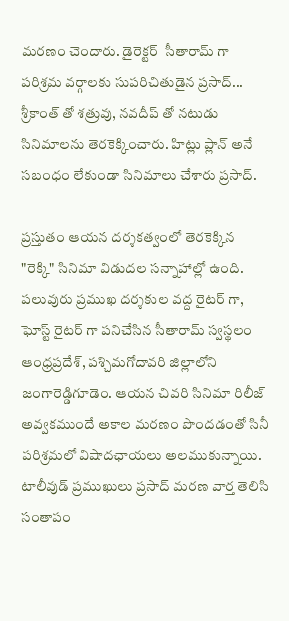మరణం చెందారు. డైరెక్టర్  సీతారామ్ గా పరిశ్రమ వర్గాలకు సుపరిచితుడైన ప్రసాద్... శ్రీకాంత్ తో శత్రువు, నవదీప్ తో నటుడు సినిమాలను తెరకెక్కించారు. హిట్లు ప్లాన్ అనే సబంధం లేకుండా సినిమాలు చేశారు ప్రసాద్.

ప్రస్తుతం ఆయన దర్శకత్వంలో తెరకెక్కిన "రెక్కి" సినిమా విడుదల సన్నాహాల్లో ఉంది. పలువురు ప్రముఖ దర్శకుల వద్ద రైటర్ గా, ఘోస్ట్ రైటర్ గా పనిచేసిన సీతారామ్ స్వస్థలం ఆంధ్రప్రదేశ్, పశ్చిమగోదావరి జిల్లాలోని జంగారెడ్డిగూడెం. ఆయన చివరి సినిమా రిలీజ్ అవ్వకముందే అకాల మరణం పొందడంతో సినీ పరిశ్రమలో విషాదఛాయలు అలముకున్నాయి. టాలీవుడ్ ప్రముఖులు ప్రసాద్ మరణ వార్త తెలిసి సంతాపం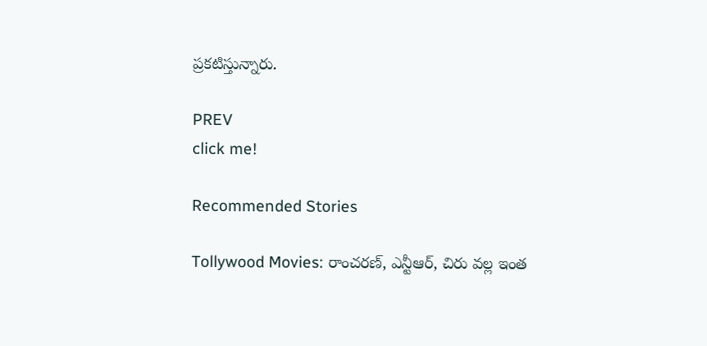ప్రకటిస్తున్నారు.

PREV
click me!

Recommended Stories

Tollywood Movies: రాంచరణ్, ఎన్టీఆర్, చిరు వల్ల ఇంత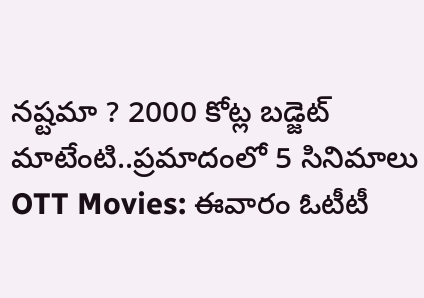నష్టమా ? 2000 కోట్ల బడ్జెట్ మాటేంటి..ప్రమాదంలో 5 సినిమాలు
OTT Movies: ఈవారం ఓటీటీ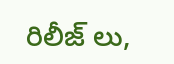రిలీజ్ లు,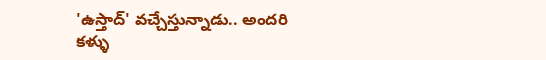'ఉస్తాద్' వచ్చేస్తున్నాడు.. అందరి కళ్ళు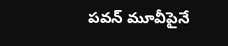పవన్ మూవీపైనే